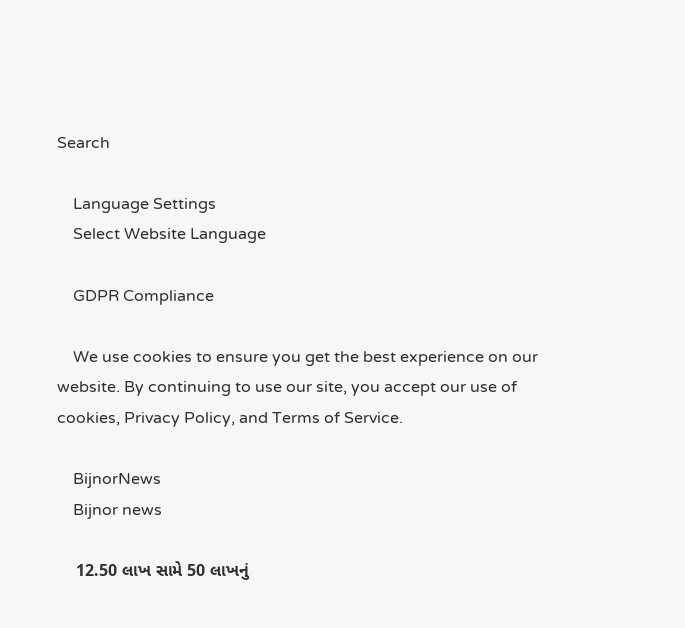Search

    Language Settings
    Select Website Language

    GDPR Compliance

    We use cookies to ensure you get the best experience on our website. By continuing to use our site, you accept our use of cookies, Privacy Policy, and Terms of Service.

    BijnorNews
    Bijnor news

    12.50 લાખ સામે 50 લાખનું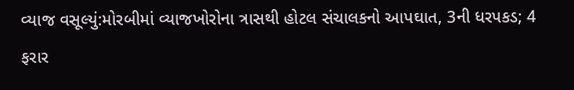વ્યાજ વસૂલ્યું:મોરબીમાં વ્યાજખોરોના ત્રાસથી હોટલ સંચાલકનો આપઘાત, 3ની ધરપકડ; 4 ફરાર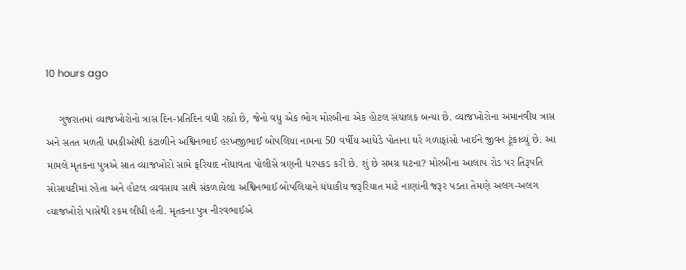10 hours ago

    ગુજરાતમાં વ્યાજખોરોનો ત્રાસ દિન-પ્રતિદિન વધી રહ્યો છે, જેનો વધુ એક ભોગ મોરબીના એક હોટલ સંચાલક બન્યા છે. વ્યાજખોરોના અમાનવીય ત્રાસ અને સતત મળતી ધમકીઓથી કંટાળીને અશ્વિનભાઈ હરખજીભાઈ બોપલિયા નામના 50 વર્ષીય આધેડે પોતાના ઘરે ગળાફાંસો ખાઈને જીવન ટૂંકાવ્યું છે. આ મામલે મૃતકના પુત્રએ સાત વ્યાજખોરો સામે ફરિયાદ નોંધાવતા પોલીસે ત્રણની ધરપકડ કરી છે. શું છે સમગ્ર ઘટના? મોરબીના આલાપ રોડ પર તિરૂપતિ સોસાયટીમાં રહેતા અને હોટલ વ્યવસાય સાથે સંકળાયેલા અશ્વિનભાઈ બોપલિયાને ધંધાકીય જરૂરિયાત માટે નાણાંની જરૂર પડતા તેમણે અલગ-અલગ વ્યાજખોરો પાસેથી રકમ લીધી હતી. મૃતકના પુત્ર નીરવભાઈએ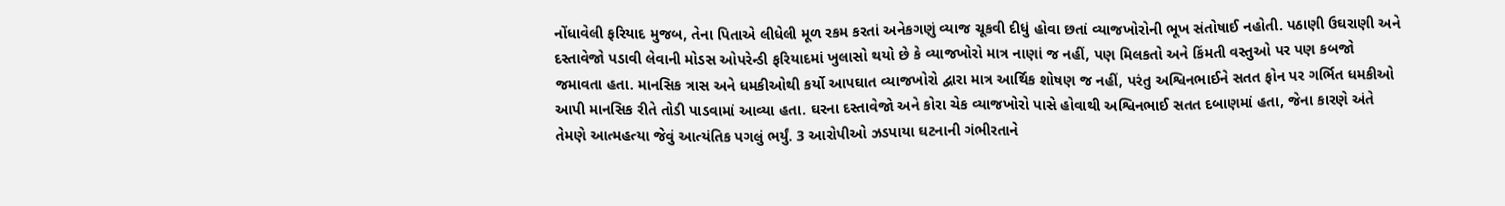નોંધાવેલી ફરિયાદ મુજબ, તેના પિતાએ લીધેલી મૂળ રકમ કરતાં અનેકગણું વ્યાજ ચૂકવી દીધું હોવા છતાં વ્યાજખોરોની ભૂખ સંતોષાઈ નહોતી. પઠાણી ઉઘરાણી અને દસ્તાવેજો પડાવી લેવાની મોડસ ઓપરેન્ડી ફરિયાદમાં ખુલાસો થયો છે કે વ્યાજખોરો માત્ર નાણાં જ નહીં, પણ મિલકતો અને કિંમતી વસ્તુઓ પર પણ કબજો જમાવતા હતા. માનસિક ત્રાસ અને ધમકીઓથી કર્યો આપઘાત વ્યાજખોરો દ્વારા માત્ર આર્થિક શોષણ જ નહીં, પરંતુ અશ્વિનભાઈને સતત ફોન પર ગર્ભિત ધમકીઓ આપી માનસિક રીતે તોડી પાડવામાં આવ્યા હતા. ઘરના દસ્તાવેજો અને કોરા ચેક વ્યાજખોરો પાસે હોવાથી અશ્વિનભાઈ સતત દબાણમાં હતા, જેના કારણે અંતે તેમણે આત્મહત્યા જેવું આત્યંતિક પગલું ભર્યું. 3 આરોપીઓ ઝડપાયા ઘટનાની ગંભીરતાને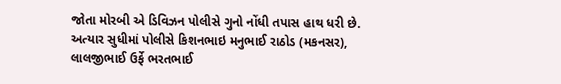જોતા મોરબી એ ડિવિઝન પોલીસે ગુનો નોંધી તપાસ હાથ ધરી છે. અત્યાર સુધીમાં પોલીસે કિશનભાઇ મનુભાઈ રાઠોડ (મકનસર), લાલજીભાઈ ઉર્ફે ભરતભાઈ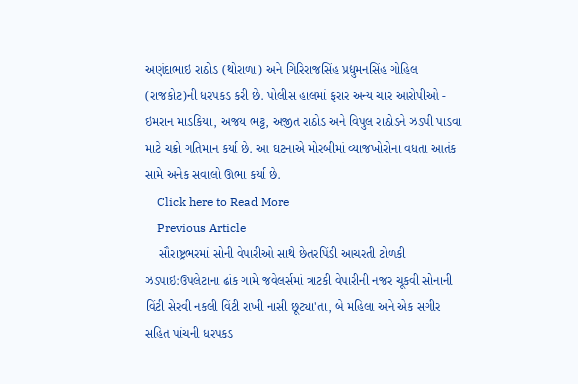અણંદાભાઇ રાઠોડ (થોરાળા) અને ગિરિરાજસિંહ પ્રદ્યુમનસિંહ ગોહિલ (રાજકોટ)ની ધરપકડ કરી છે. પોલીસ હાલમાં ફરાર અન્ય ચાર આરોપીઓ - ઇમરાન માડકિયા, અજય ભટ્ટ, અજીત રાઠોડ અને વિપુલ રાઠોડને ઝડપી પાડવા માટે ચક્રો ગતિમાન કર્યા છે. આ ઘટનાએ મોરબીમાં વ્યાજખોરોના વધતા આતંક સામે અનેક સવાલો ઊભા કર્યા છે.
    Click here to Read More
    Previous Article
    સૌરાષ્ટ્રભરમાં સોની વેપારીઓ સાથે છેતરપિંડી આચરતી ટોળકી ઝડપાઇ:ઉપલેટાના ઢાંક ગામે જવેલર્સમાં ત્રાટકી વેપારીની નજર ચૂકવી સોનાની વિંટી સેરવી નકલી વિંટી રાખી નાસી છૂટ્યા'તા, બે મહિલા અને એક સગીર સહિત પાંચની ધરપકડ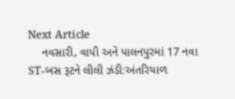Next Article
    નવસારી, વાપી અને પાલનપુરમાં 17 નવા ST-બસ રૂટને લીલી ઝંડી:અંતરિયાળ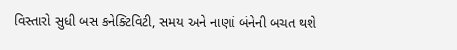વિસ્તારો સુધી બસ કનેક્ટિવિટી, સમય અને નાણાં બંનેની બચત થશે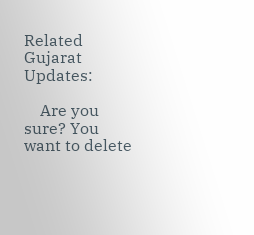Related Gujarat Updates:

    Are you sure? You want to delete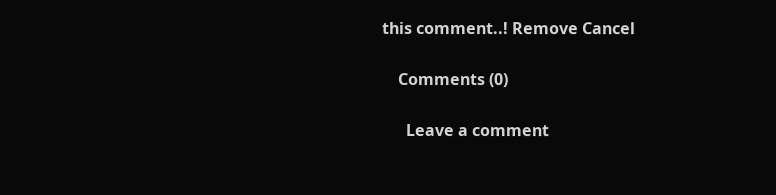this comment..! Remove Cancel

    Comments (0)

      Leave a comment